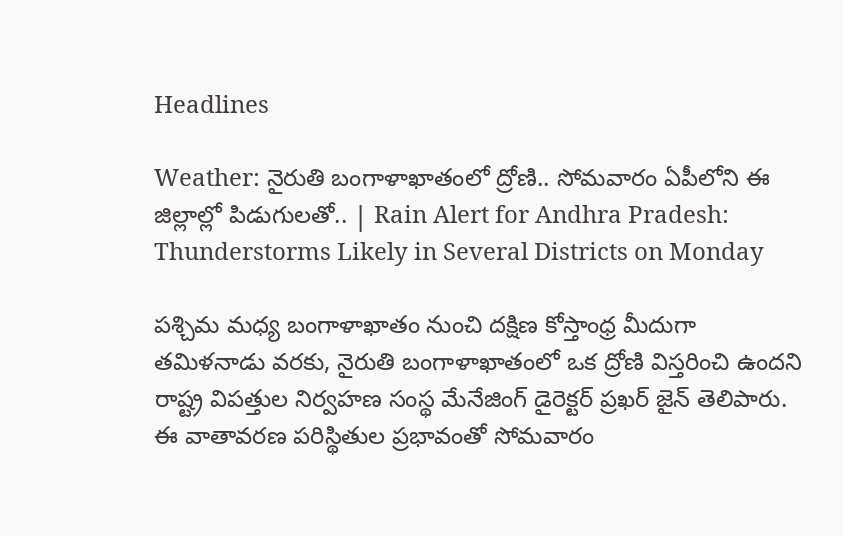Headlines

Weather: నైరుతి బంగాళాఖాతంలో ద్రోణి.. సోమవారం ఏపీలోని ఈ జిల్లాల్లో పిడుగులతో.. | Rain Alert for Andhra Pradesh: Thunderstorms Likely in Several Districts on Monday

పశ్చిమ మధ్య బంగాళాఖాతం నుంచి దక్షిణ కోస్తాంధ్ర మీదుగా తమిళనాడు వరకు, నైరుతి బంగాళాఖాతంలో ఒక ద్రోణి విస్తరించి ఉందని రాష్ట్ర విపత్తుల నిర్వహణ సంస్థ మేనేజింగ్ డైరెక్టర్ ప్రఖర్ జైన్ తెలిపారు. ఈ వాతావరణ పరిస్థితుల ప్రభావంతో సోమవారం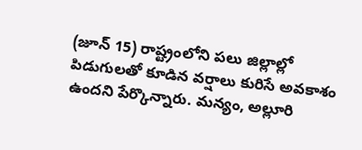(జూన్ 15) రాష్ట్రంలోని పలు జిల్లాల్లో పిడుగులతో కూడిన వర్షాలు కురిసే అవకాశం ఉందని పేర్కొన్నారు. మన్యం, అల్లూరి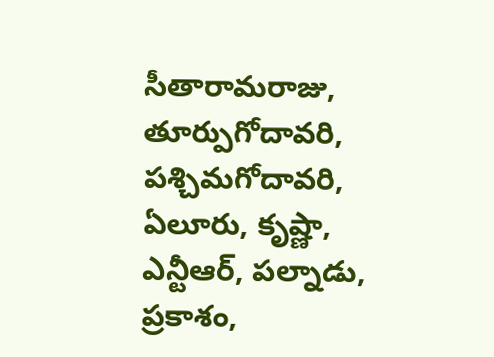సీతారామరాజు, తూర్పుగోదావరి, పశ్చిమగోదావరి, ఏలూరు, కృష్ణా, ఎన్టీఆర్, పల్నాడు, ప్రకాశం,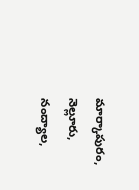మార్కాపురం, నెల్లూరు, నంద్యాల,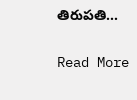తిరుపతి…

Read More